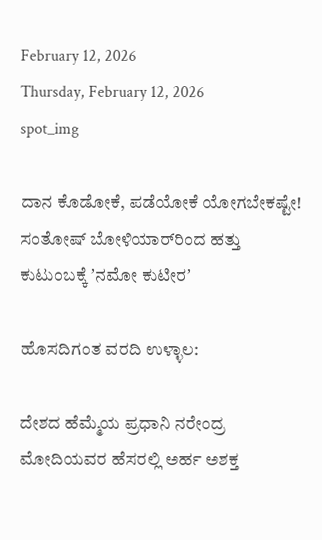February 12, 2026
Thursday, February 12, 2026
spot_img

ದಾನ ಕೊಡೋಕೆ, ಪಡೆಯೋಕೆ ಯೋಗಬೇಕಷ್ಟೇ! ಸಂತೋಷ್‌ ಬೋಳಿಯಾರ್‌ರಿಂದ ಹತ್ತು ಕುಟುಂಬಕ್ಕೆ ʼನಮೋ ಕುಟೀರʼ

ಹೊಸದಿಗಂತ ವರದಿ ಉಳ್ಳಾಲ:

ದೇಶದ ಹೆಮ್ಮೆಯ ಪ್ರಧಾನಿ ನರೇಂದ್ರ ಮೋದಿಯವರ ಹೆಸರಲ್ಲಿ ಅರ್ಹ ಅಶಕ್ತ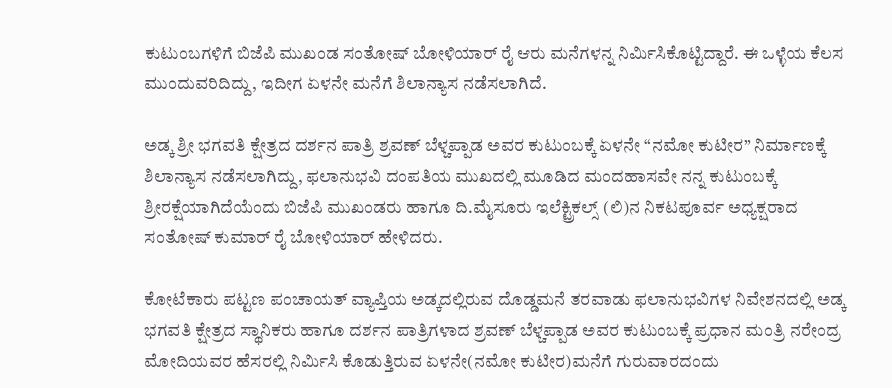ಕುಟುಂಬಗಳಿಗೆ ಬಿಜೆಪಿ ಮುಖಂಡ ಸಂತೋಷ್‌ ಬೋಳಿಯಾರ್‌ ರೈ ಆರು ಮನೆಗಳನ್ನ ನಿರ್ಮಿಸಿಕೊಟ್ಟಿದ್ದಾರೆ. ಈ ಒಳ್ಳೆಯ ಕೆಲಸ ಮುಂದುವರಿದಿದ್ದು, ಇದೀಗ ಏಳನೇ ಮನೆಗೆ ಶಿಲಾನ್ಯಾಸ ನಡೆಸಲಾಗಿದೆ.

ಅಡ್ಕ ಶ್ರೀ ಭಗವತಿ ಕ್ಷೇತ್ರದ ದರ್ಶನ ಪಾತ್ರಿ ಶ್ರವಣ್ ಬೆಳ್ಚಪ್ಪಾಡ ಅವರ ಕುಟುಂಬಕ್ಕೆ ಏಳನೇ “ನಮೋ‌ ಕುಟೀರ” ನಿರ್ಮಾಣಕ್ಕೆ ಶಿಲಾನ್ಯಾಸ ನಡೆಸಲಾಗಿದ್ದು, ಫಲಾನುಭವಿ ದಂಪತಿಯ ಮುಖದಲ್ಲಿ ಮೂಡಿದ ಮಂದಹಾಸವೇ ನನ್ನ ಕುಟುಂಬಕ್ಕೆ ಶ್ರೀರಕ್ಷೆಯಾಗಿದೆಯೆಂದು ಬಿಜೆಪಿ ಮುಖಂಡರು ಹಾಗೂ ದಿ.ಮೈಸೂರು ಇಲೆಕ್ಟ್ರಿಕಲ್ಸ್ (ಲಿ)ನ ನಿಕಟಪೂರ್ವ ಅಧ್ಯಕ್ಷರಾದ ಸಂತೋಷ್ ಕುಮಾರ್ ರೈ ಬೋಳಿಯಾರ್ ಹೇಳಿದರು.

ಕೋಟೆಕಾರು ಪಟ್ಟಣ ಪಂಚಾಯತ್ ವ್ಯಾಪ್ತಿಯ ಅಡ್ಕದಲ್ಲಿರುವ ದೊಡ್ಡಮನೆ ತರವಾಡು ಫಲಾನುಭವಿಗಳ ನಿವೇಶನದಲ್ಲಿ ಅಡ್ಕ ಭಗವತಿ ಕ್ಷೇತ್ರದ ಸ್ಥಾನಿಕರು ಹಾಗೂ ದರ್ಶನ ಪಾತ್ರಿಗಳಾದ ಶ್ರವಣ್ ಬೆಳ್ಚಪ್ಪಾಡ ಅವರ ಕುಟುಂಬಕ್ಕೆ ಪ್ರಧಾನ ಮಂತ್ರಿ ನರೇಂದ್ರ ಮೋದಿಯವರ ಹೆಸರಲ್ಲಿ ನಿರ್ಮಿಸಿ ಕೊಡುತ್ತಿರುವ ಏಳನೇ(ನಮೋ ಕುಟೀರ)ಮನೆಗೆ ಗುರುವಾರದಂದು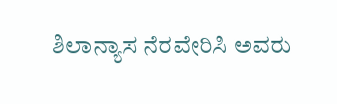ಶಿಲಾನ್ಯಾಸ ನೆರವೇರಿಸಿ ಅವರು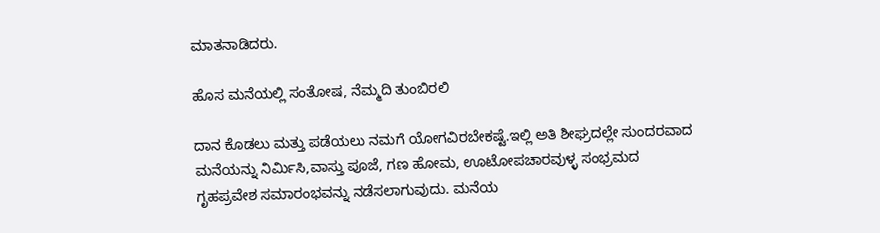ಮಾತನಾಡಿದರು.

ಹೊಸ ಮನೆಯಲ್ಲಿ ಸಂತೋಷ, ನೆಮ್ಮದಿ ತುಂಬಿರಲಿ

ದಾನ ಕೊಡಲು ಮತ್ತು ಪಡೆಯಲು ನಮಗೆ ಯೋಗವಿರಬೇಕಷ್ಟೆ.ಇಲ್ಲಿ ಅತಿ ಶೀಘ್ರದಲ್ಲೇ ಸುಂದರವಾದ ಮನೆಯನ್ನು ನಿರ್ಮಿಸಿ,ವಾಸ್ತು ಪೂಜೆ, ಗಣ ಹೋಮ, ಊಟೋಪಚಾರವುಳ್ಳ ಸಂಭ್ರಮದ ಗೃಹಪ್ರವೇಶ ಸಮಾರಂಭವನ್ನು ನಡೆಸಲಾಗುವುದು. ಮನೆಯ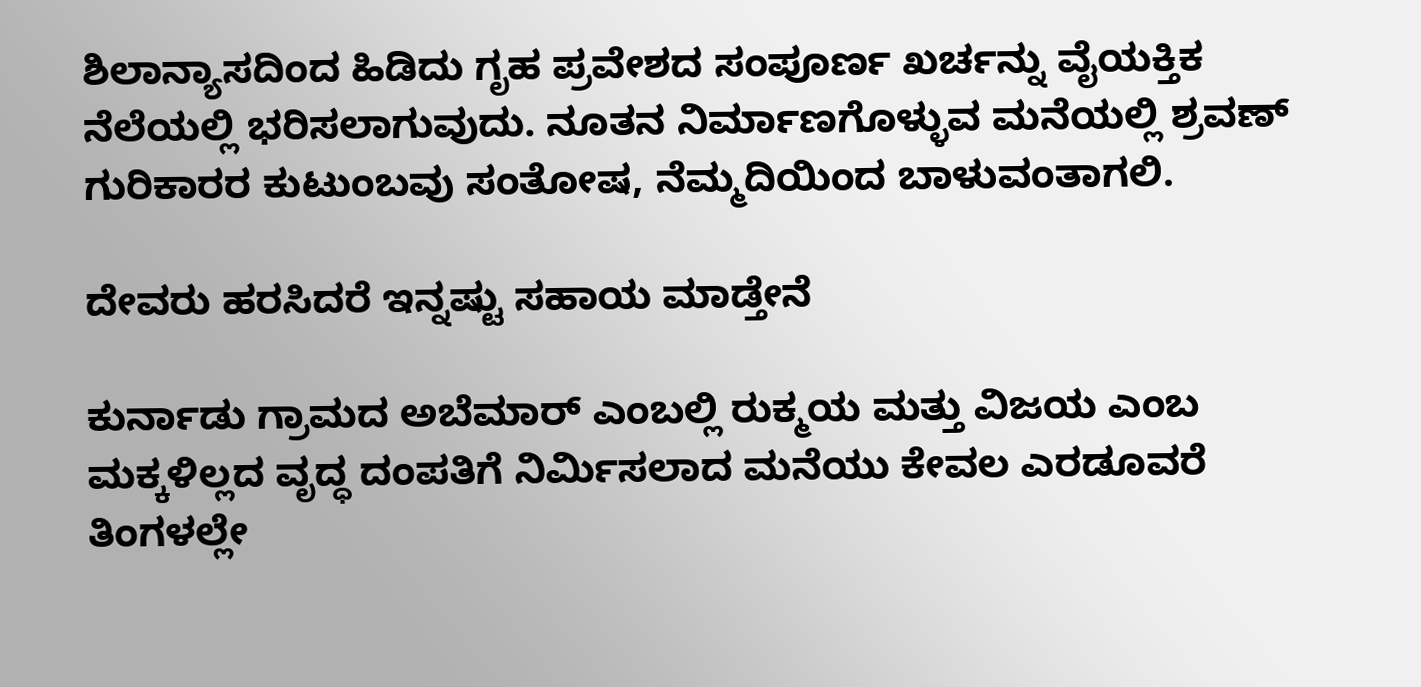ಶಿಲಾನ್ಯಾಸದಿಂದ ಹಿಡಿದು ಗೃಹ ಪ್ರವೇಶದ ಸಂಪೂರ್ಣ ಖರ್ಚನ್ನು ವೈಯಕ್ತಿಕ ನೆಲೆಯಲ್ಲಿ ಭರಿಸಲಾಗುವುದು. ನೂತನ ನಿರ್ಮಾಣಗೊಳ್ಳುವ ಮನೆಯಲ್ಲಿ ಶ್ರವಣ್ ಗುರಿಕಾರರ ಕುಟುಂಬವು ಸಂತೋಷ, ನೆಮ್ಮದಿಯಿಂದ ಬಾಳುವಂತಾಗಲಿ.

ದೇವರು ಹರಸಿದರೆ ಇನ್ನಷ್ಟು ಸಹಾಯ ಮಾಡ್ತೇನೆ

ಕುರ್ನಾಡು ಗ್ರಾಮದ ಅಬೆಮಾರ್ ಎಂಬಲ್ಲಿ ರುಕ್ಮಯ ಮತ್ತು ವಿಜಯ ಎಂಬ ಮಕ್ಕಳಿಲ್ಲದ ವೃದ್ಧ ದಂಪತಿಗೆ ನಿರ್ಮಿಸಲಾದ ಮನೆಯು ಕೇವಲ ಎರಡೂವರೆ ತಿಂಗಳಲ್ಲೇ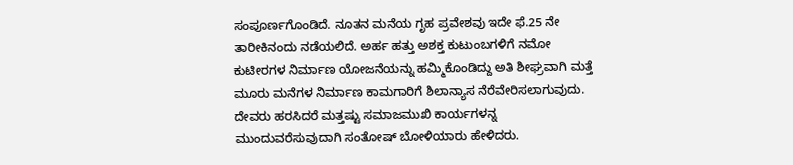ಸಂಪೂರ್ಣಗೊಂಡಿದೆ. ನೂತನ ಮನೆಯ ಗೃಹ ಪ್ರವೇಶವು ಇದೇ ಫೆ.25 ನೇ ತಾರೀಕಿನಂದು ನಡೆಯಲಿದೆ. ಅರ್ಹ ಹತ್ತು ಅಶಕ್ತ ಕುಟುಂಬಗಳಿಗೆ ನಮೋ ಕುಟೀರಗಳ ನಿರ್ಮಾಣ ಯೋಜನೆಯನ್ನು ಹಮ್ಮಿಕೊಂಡಿದ್ದು ಅತಿ ಶೀಘ್ರವಾಗಿ ಮತ್ತೆ ಮೂರು ಮನೆಗಳ ನಿರ್ಮಾಣ ಕಾಮಗಾರಿಗೆ ಶಿಲಾನ್ಯಾಸ ನೆರೆವೇರಿಸಲಾಗುವುದು. ದೇವರು ಹರಸಿದರೆ ಮತ್ತಷ್ಟು ಸಮಾಜಮುಖಿ ಕಾರ್ಯಗಳನ್ನ ಮುಂದುವರೆಸುವುದಾಗಿ ಸಂತೋಷ್ ಬೋಳಿಯಾರು ಹೇಳಿದರು.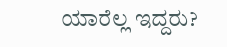ಯಾರೆಲ್ಲ ಇದ್ದರು?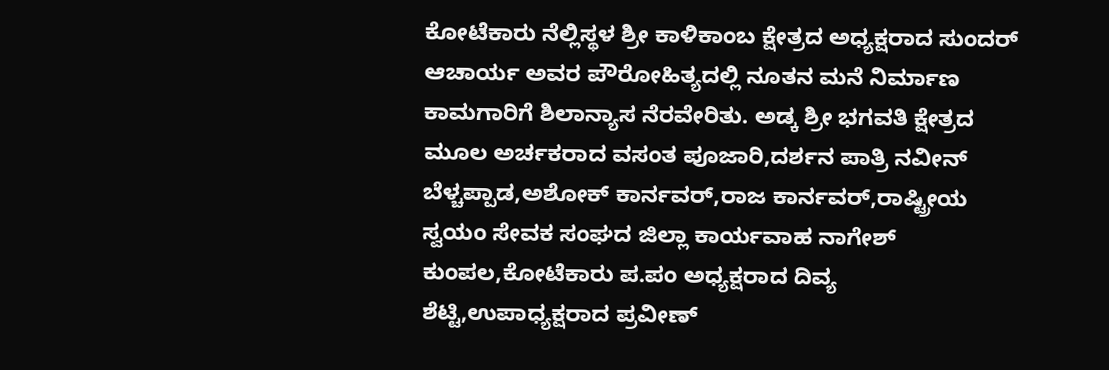ಕೋಟೆಕಾರು ನೆಲ್ಲಿಸ್ಥಳ ಶ್ರೀ ಕಾಳಿಕಾಂಬ ಕ್ಷೇತ್ರದ ಅಧ್ಯಕ್ಷರಾದ ಸುಂದರ್ ಆಚಾರ್ಯ ಅವರ ಪೌರೋಹಿತ್ಯದಲ್ಲಿ ನೂತನ ಮನೆ ನಿರ್ಮಾಣ ಕಾಮಗಾರಿಗೆ ಶಿಲಾನ್ಯಾಸ ನೆರವೇರಿತು. ಅಡ್ಕ ಶ್ರೀ ಭಗವತಿ ಕ್ಷೇತ್ರದ ಮೂಲ ಅರ್ಚಕರಾದ ವಸಂತ ಪೂಜಾರಿ,ದರ್ಶನ ಪಾತ್ರಿ ನವೀನ್ ಬೆಳ್ಚಪ್ಪಾಡ,ಅಶೋಕ್ ಕಾರ್ನವರ್,ರಾಜ ಕಾರ್ನವರ್,ರಾಷ್ಟ್ರೀಯ ಸ್ವಯಂ ಸೇವಕ ಸಂಘದ ಜಿಲ್ಲಾ ಕಾರ್ಯವಾಹ ನಾಗೇಶ್ ಕುಂಪಲ,ಕೋಟೆಕಾರು ಪ.ಪಂ ಅಧ್ಯಕ್ಷರಾದ ದಿವ್ಯ ಶೆಟ್ಟಿ,ಉಪಾಧ್ಯಕ್ಷರಾದ ಪ್ರವೀಣ್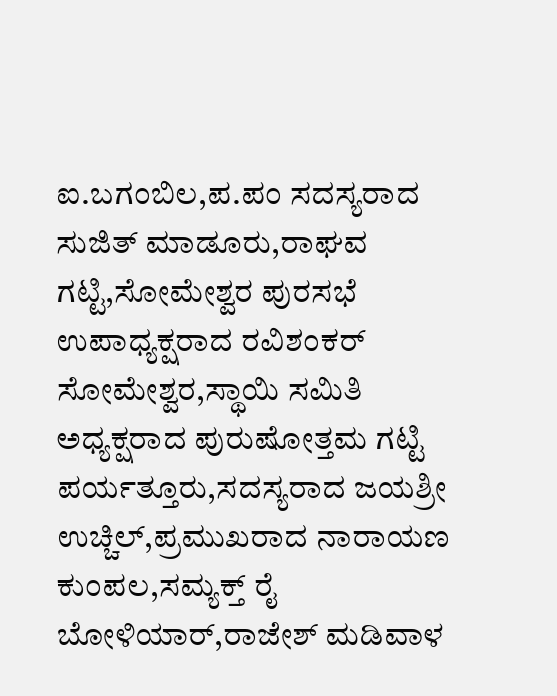ಐ.ಬಗಂಬಿಲ,ಪ.ಪಂ‌ ಸದಸ್ಯರಾದ ಸುಜಿತ್ ಮಾಡೂರು,ರಾಘವ ಗಟ್ಟಿ,ಸೋಮೇಶ್ವರ ಪುರಸಭೆ ಉಪಾಧ್ಯಕ್ಷರಾದ ರವಿಶಂಕರ್ ಸೋಮೇಶ್ವರ,ಸ್ಥಾಯಿ ಸಮಿತಿ ಅಧ್ಯಕ್ಷರಾದ ಪುರುಷೋತ್ತಮ ಗಟ್ಟಿ ಪರ್ಯತ್ತೂರು,ಸದಸ್ಯರಾದ ಜಯಶ್ರೀ ಉಚ್ಚಿಲ್,ಪ್ರಮುಖರಾದ ನಾರಾಯಣ ಕುಂಪಲ,ಸಮ್ಯಕ್ತ್ ರೈ ಬೋಳಿಯಾರ್,ರಾಜೇಶ್ ಮಡಿವಾಳ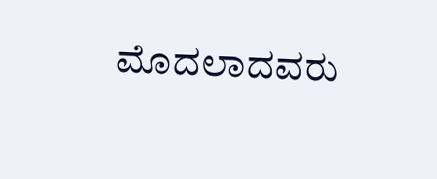ಮೊದಲಾದವರು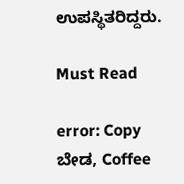ಉಪಸ್ಥಿತರಿದ್ದರು.

Must Read

error: Copy ಬೇಡ, Coffee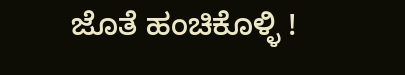ಜೊತೆ ಹಂಚಿಕೊಳ್ಳಿ !